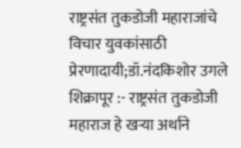राष्ट्रसंत तुकडोजी महाराजांचे विचार युवकांसाठी प्रेरणादायी;डॉ.नंदकिशोर उगले
शिक्रापूर :- राष्ट्रसंत तुकडोजी महाराज हे खऱ्या अर्थाने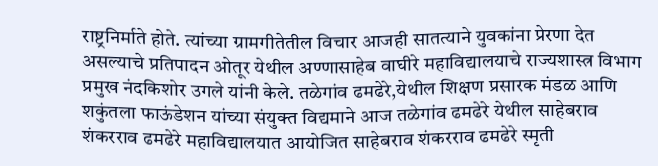राष्ट्रनिर्माते होते. त्यांच्या ग्रामगीतेतील विचार आजही सातत्याने युवकांना प्रेरणा देत असल्याचे प्रतिपादन ओतूर येथील अण्णासाहेब वाघीरे महाविद्यालयाचे राज्यशास्त्र विभाग प्रमुख नंदकिशोर उगले यांनी केले. तळेगांव ढमढेरे,येथील शिक्षण प्रसारक मंडळ आणि शकुंतला फाऊंडेशन यांच्या संयुक्त विद्यमाने आज तळेगांव ढमढेरे येथील साहेबराव शंकरराव ढमढेरे महाविद्यालयात आयोजित साहेबराव शंकरराव ढमढेरे स्मृती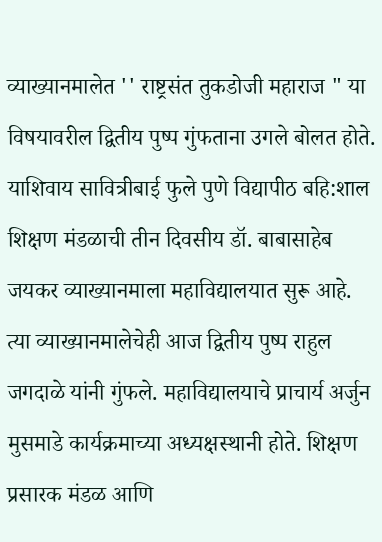व्याख्यानमालेत '' राष्ट्रसंत तुकडोजी महाराज " या विषयावरील द्वितीय पुष्प गुंफताना उगले बोलत होते. याशिवाय सावित्रीबाई फुले पुणे विद्यापीठ बहि:शाल शिक्षण मंडळाची तीन दिवसीय डॉ. बाबासाहेब जयकर व्याख्यानमाला महाविद्यालयात सुरू आहे. त्या व्याख्यानमालेचेही आज द्वितीय पुष्प राहुल जगदाळे यांनी गुंफले. महाविद्यालयाचे प्राचार्य अर्जुन मुसमाडे कार्यक्रमाच्या अध्यक्षस्थानी होते. शिक्षण प्रसारक मंडळ आणि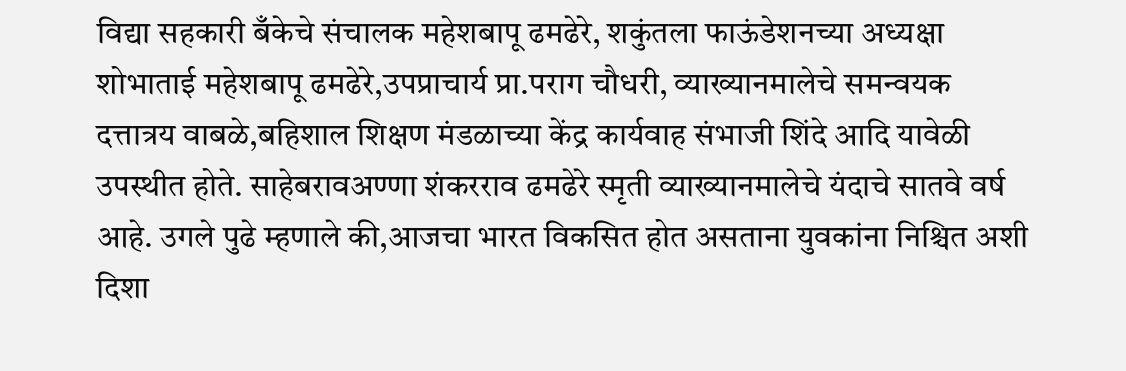विद्या सहकारी बँकेचे संचालक महेशबापू ढमढेरे, शकुंतला फाऊंडेशनच्या अध्यक्षा शोभाताई महेशबापू ढमढेरे,उपप्राचार्य प्रा.पराग चौधरी, व्याख्यानमालेचे समन्वयक दत्तात्रय वाबळे,बहिशाल शिक्षण मंडळाच्या केंद्र कार्यवाह संभाजी शिंदे आदि यावेळी उपस्थीत होते. साहेबरावअण्णा शंकरराव ढमढेरे स्मृती व्याख्यानमालेचे यंदाचे सातवे वर्ष आहे. उगले पुढे म्हणाले की,आजचा भारत विकसित होत असताना युवकांना निश्चित अशी दिशा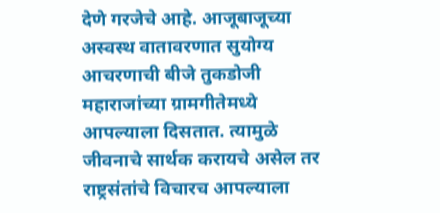देणे गरजेचे आहे. आजूबाजूच्या अस्वस्थ वातावरणात सुयोग्य आचरणाची बीजे तुकडोजी महाराजांच्या ग्रामगीतेमध्ये आपल्याला दिसतात. त्यामुळे जीवनाचे सार्थक करायचे असेल तर राष्ट्रसंतांचे विचारच आपल्याला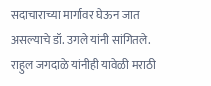सदाचाराच्या मार्गावर घेऊन जात असल्याचे डॉ. उगले यांनी सांगितले. राहुल जगदाळे यांनीही यावेळी मराठी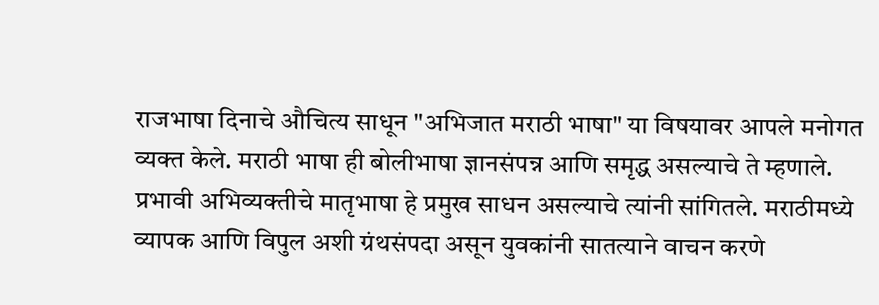राजभाषा दिनाचे औचित्य साधून "अभिजात मराठी भाषा" या विषयावर आपले मनोगत व्यक्त केले. मराठी भाषा ही बोलीभाषा ज्ञानसंपन्न आणि समृद्ध असल्याचे ते म्हणाले. प्रभावी अभिव्यक्तीचे मातृभाषा हे प्रमुख साधन असल्याचे त्यांनी सांगितले. मराठीमध्ये व्यापक आणि विपुल अशी ग्रंथसंपदा असून युवकांनी सातत्याने वाचन करणे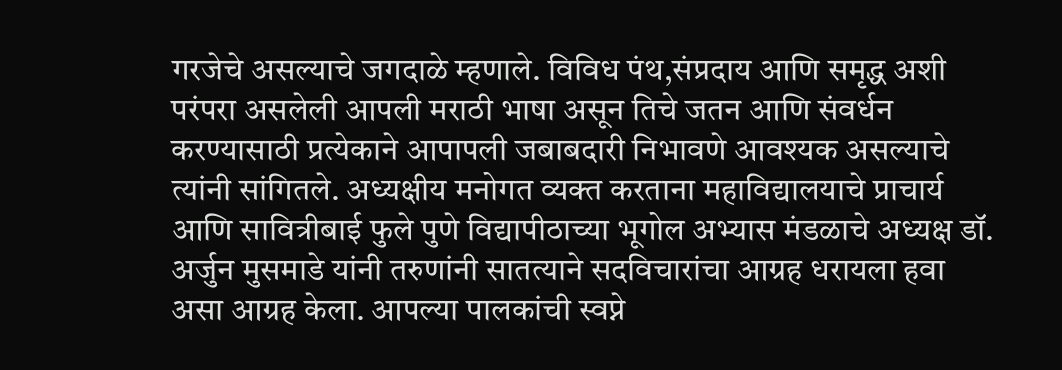गरजेचे असल्याचे जगदाळे म्हणाले. विविध पंथ,संप्रदाय आणि समृद्ध अशी परंपरा असलेली आपली मराठी भाषा असून तिचे जतन आणि संवर्धन करण्यासाठी प्रत्येकाने आपापली जबाबदारी निभावणे आवश्यक असल्याचे त्यांनी सांगितले. अध्यक्षीय मनोगत व्यक्त करताना महाविद्यालयाचे प्राचार्य आणि सावित्रीबाई फुले पुणे विद्यापीठाच्या भूगोल अभ्यास मंडळाचे अध्यक्ष डॉ. अर्जुन मुसमाडे यांनी तरुणांनी सातत्याने सदविचारांचा आग्रह धरायला हवा असा आग्रह केला. आपल्या पालकांची स्वप्ने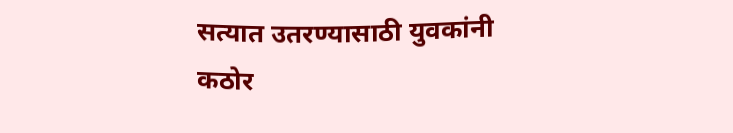सत्यात उतरण्यासाठी युवकांनी कठोर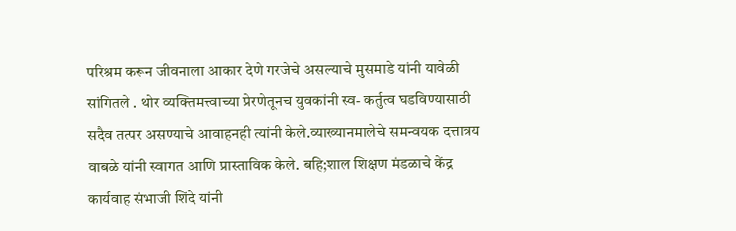परिश्रम करून जीवनाला आकार देणे गरजेचे असल्याचे मुसमाडे यांनी यावेळी सांगितले . थोर व्यक्तिमत्त्वाच्या प्रेरणेतूनच युवकांनी स्व- कर्तुत्व घडविण्यासाठी सदैव तत्पर असण्याचे आवाहनही त्यांनी केले.व्याख्यानमालेचे समन्वयक दत्तात्रय वाबळे यांनी स्वागत आणि प्रास्ताविक केले. बहि;शाल शिक्षण मंडळाचे केंद्र कार्यवाह संभाजी शिंदे यांनी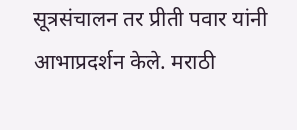सूत्रसंचालन तर प्रीती पवार यांनी आभाप्रदर्शन केले. मराठी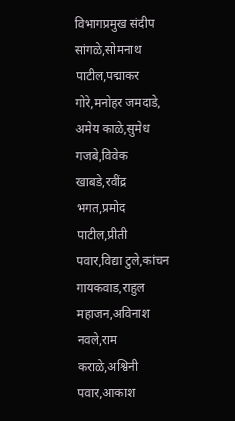विभागप्रमुख संदीप सांगळे,सोमनाथ पाटील,पद्माकर गोरे,मनोहर जमदाडे, अमेय काळे,सुमेध गजबे,विवेक खाबडे,रवींद्र भगत,प्रमोद पाटील,प्रीती पवार,विद्या टुले,कांचन गायकवाड,राहुल महाजन,अविनाश नवले,राम कराळे,अश्विनी पवार,आकाश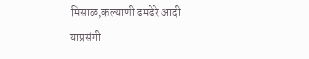मिसाळ,कल्याणी ढमढेरे आदी याप्रसंगी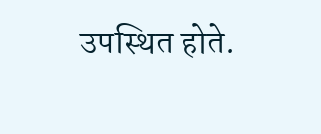उपस्थित होते.